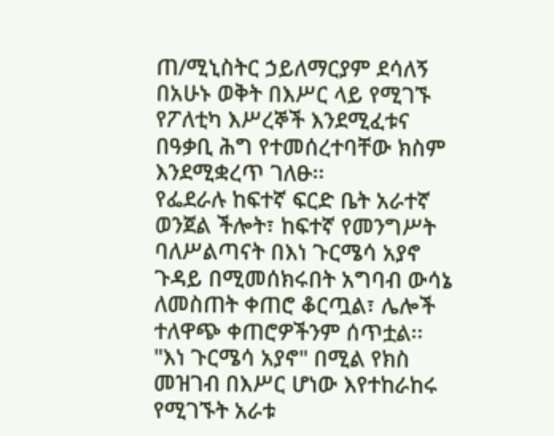ጠ/ሚኒስትር ኃይለማርያም ደሳለኝ በአሁኑ ወቅት በእሥር ላይ የሚገኙ የፖለቲካ እሥረኞች እንደሚፈቱና በዓቃቢ ሕግ የተመሰረተባቸው ክስም እንደሚቋረጥ ገለፁ፡፡
የፌደራሉ ከፍተኛ ፍርድ ቤት አራተኛ ወንጀል ችሎት፣ ከፍተኛ የመንግሥት ባለሥልጣናት በእነ ጉርሜሳ አያኖ ጉዳይ በሚመሰክሩበት አግባብ ውሳኔ ለመስጠት ቀጠሮ ቆርጧል፣ ሌሎች ተለዋጭ ቀጠሮዎችንም ሰጥቷል፡፡
"እነ ጉርሜሳ አያኖ" በሚል የክስ መዝገብ በእሥር ሆነው እየተከራከሩ የሚገኙት አራቱ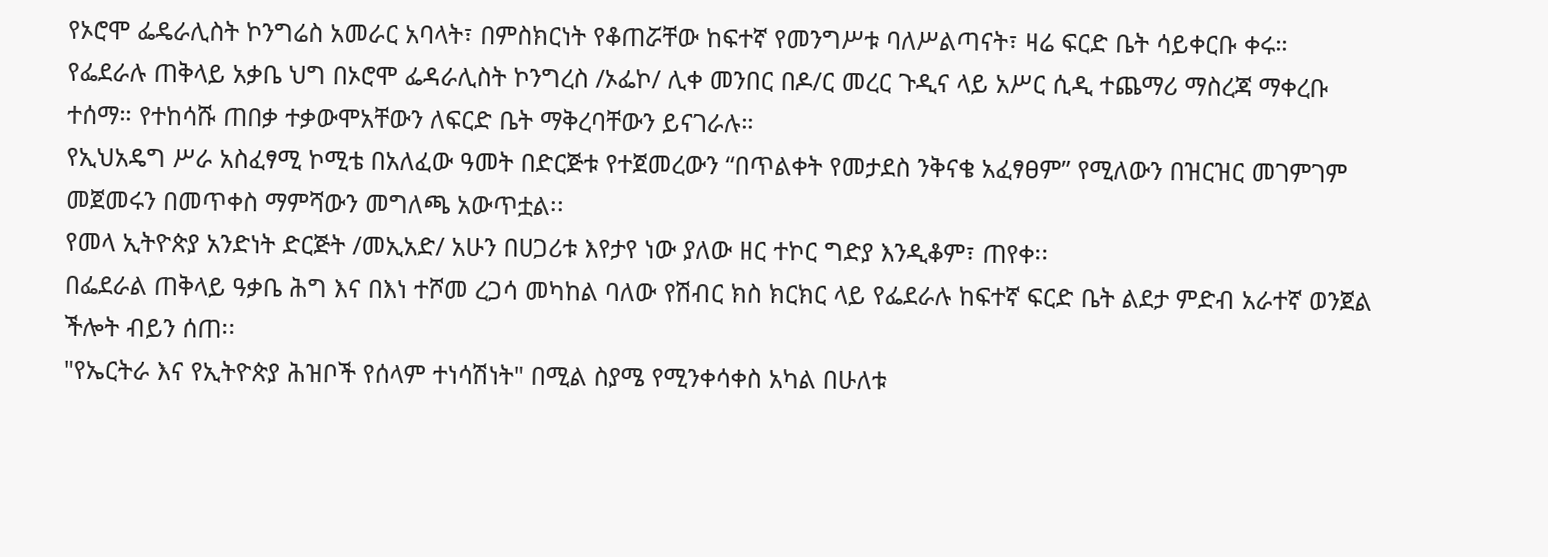የኦሮሞ ፌዴራሊስት ኮንግሬስ አመራር አባላት፣ በምስክርነት የቆጠሯቸው ከፍተኛ የመንግሥቱ ባለሥልጣናት፣ ዛሬ ፍርድ ቤት ሳይቀርቡ ቀሩ።
የፌደራሉ ጠቅላይ አቃቤ ህግ በኦሮሞ ፌዳራሊስት ኮንግረስ /ኦፌኮ/ ሊቀ መንበር በዶ/ር መረር ጉዲና ላይ አሥር ሲዲ ተጨማሪ ማስረጃ ማቀረቡ ተሰማ። የተከሳሹ ጠበቃ ተቃውሞአቸውን ለፍርድ ቤት ማቅረባቸውን ይናገራሉ።
የኢህአዴግ ሥራ አስፈፃሚ ኮሚቴ በአለፈው ዓመት በድርጅቱ የተጀመረውን “በጥልቀት የመታደስ ንቅናቄ አፈፃፀም” የሚለውን በዝርዝር መገምገም መጀመሩን በመጥቀስ ማምሻውን መግለጫ አውጥቷል፡፡
የመላ ኢትዮጵያ አንድነት ድርጅት /መኢአድ/ አሁን በሀጋሪቱ እየታየ ነው ያለው ዘር ተኮር ግድያ እንዲቆም፣ ጠየቀ፡፡
በፌደራል ጠቅላይ ዓቃቤ ሕግ እና በእነ ተሾመ ረጋሳ መካከል ባለው የሽብር ክስ ክርክር ላይ የፌደራሉ ከፍተኛ ፍርድ ቤት ልደታ ምድብ አራተኛ ወንጀል ችሎት ብይን ሰጠ፡፡
"የኤርትራ እና የኢትዮጵያ ሕዝቦች የሰላም ተነሳሽነት" በሚል ስያሜ የሚንቀሳቀስ አካል በሁለቱ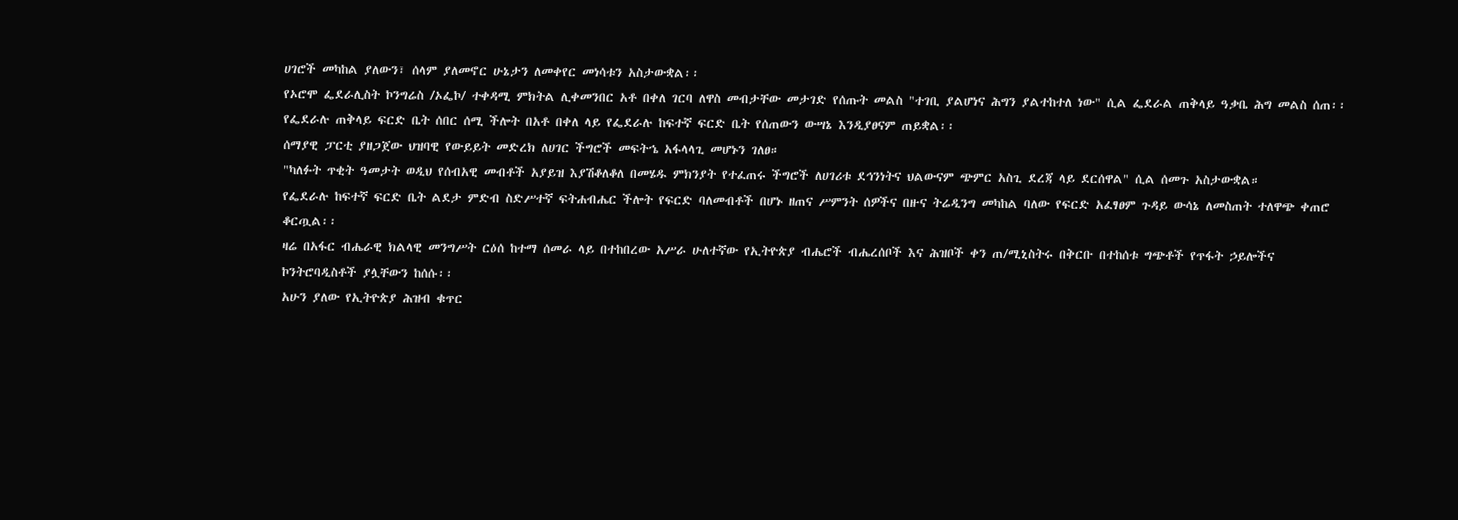ሀገሮች መካከል ያለውን፣ ሰላም ያለመኖር ሁኔታን ለመቀየር መነሳቱን አስታውቋል፡፡
የኦሮሞ ፌደራሊስት ኮንግሬስ /ኦፌኮ/ ተቀዳሚ ምክትል ሊቀመንበር አቶ በቀለ ገርባ ለዋስ መብታቸው መታገድ የሰጡት መልስ "ተገቢ ያልሆነና ሕግን ያልተከተለ ነው" ሲል ፌደራል ጠቅላይ ዓቃቤ ሕግ መልስ ሰጠ፡፡ የፌደራሉ ጠቅላይ ፍርድ ቤት ሰበር ሰሚ ችሎት በአቶ በቀለ ላይ የፌደራሉ ከፍተኛ ፍርድ ቤት የሰጠውን ውሣኔ እንዲያፀናም ጠይቋል፡፡
ሰማያዊ ፓርቲ ያዘጋጀው ህዝባዊ የውይይት መድረክ ለሀገር ችግሮች መፍትኄ አፋላላጊ መሆኑን ገለፀ።
"ካለፉት ጥቂት ዓመታት ወዲህ የሰብአዊ መብቶች አያይዝ እያሽቆለቆለ በመሄዱ ምክንያት የተፈጠሩ ችግሮች ለሀገሪቱ ደኅንነትና ህልውናም ጭምር አስጊ ደረጃ ላይ ደርሰዋል" ሲል ሰመጉ አስታውቋል።
የፌደራሉ ከፍተኛ ፍርድ ቤት ልደታ ምድብ ስድሥተኛ ፍትሐብሔር ችሎት የፍርድ ባለመብቶች በሆኑ ዘጠና ሥምንት ሰዎችና በዙና ትሬዲንግ መካከል ባለው የፍርድ አፈፃፀም ጉዳይ ውሳኔ ለመስጠት ተለዋጭ ቀጠሮ ቆርጧል፡፡
ዛሬ በአፋር ብሔራዊ ክልላዊ መንግሥት ርዕሰ ከተማ ሰመራ ላይ በተከበረው አሥራ ሁለተኛው የኢትዮጵያ ብሔሮች ብሔረሰቦች እና ሕዝቦች ቀን ጠ/ሚኒስትሩ በቅርቡ በተከሰቱ ግጭቶች የጥፋት ኃይሎችና ኮንትሮባዲስቶች ያሏቸውን ከሰሱ፡፡
አሁን ያለው የኢትዮጵያ ሕዝብ ቁጥር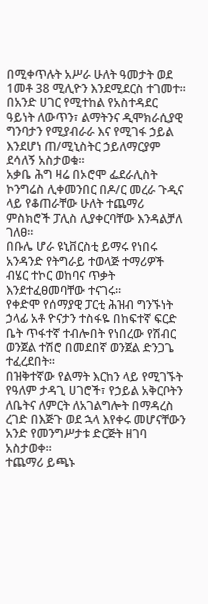በሚቀጥሉት አሥራ ሁለት ዓመታት ወደ 1መቶ 38 ሚሊዮን እንደሚደርስ ተገመተ፡፡
በአንድ ሀገር የሚተከል የአስተዳደር ዓይነት ለውጥን፣ ልማትንና ዲሞክራሲያዊ ግንባታን የሚያብራራ እና የሚገፋ ኃይል እንደሆነ ጠ/ሚኒስትር ኃይለማርያም ደሳለኝ አስታወቁ፡፡
አቃቤ ሕግ ዛሬ በኦሮሞ ፌደራሊስት ኮንግሬስ ሊቀመንበር በዶ/ር መረራ ጉዲና ላይ የቆጠራቸው ሁለት ተጨማሪ ምስክሮች ፓሊስ ሊያቀርባቸው እንዳልቻለ ገለፀ፡፡
በቡሌ ሆራ ዩኒቨርስቲ ይማሩ የነበሩ አንዳንድ የትግራይ ተወላጅ ተማሪዎች ብሄር ተኮር ወከባና ጥቃት እንደተፈፀመባቸው ተናገሩ፡፡
የቀድሞ የሰማያዊ ፓርቲ ሕዝብ ግንኙነት ኃላፊ አቶ ዮናታን ተስፋዬ በከፍተኛ ፍርድ ቤት ጥፋተኛ ተብሎበት የነበረው የሽብር ወንጀል ተሽሮ በመደበኛ ወንጀል ድንጋጌ ተፈረደበት።
በዝቅተኛው የልማት እርከን ላይ የሚገኙት የዓለም ታዳጊ ሀገሮች፣ የኃይል አቅርቦትን ለቤትና ለምርት ለአገልግሎት በማዳረስ ረገድ በእጅጉ ወደ ኋላ እየቀሩ መሆናቸውን አንድ የመንግሥታቱ ድርጅት ዘገባ አስታወቀ፡፡
ተጨማሪ ይጫኑ